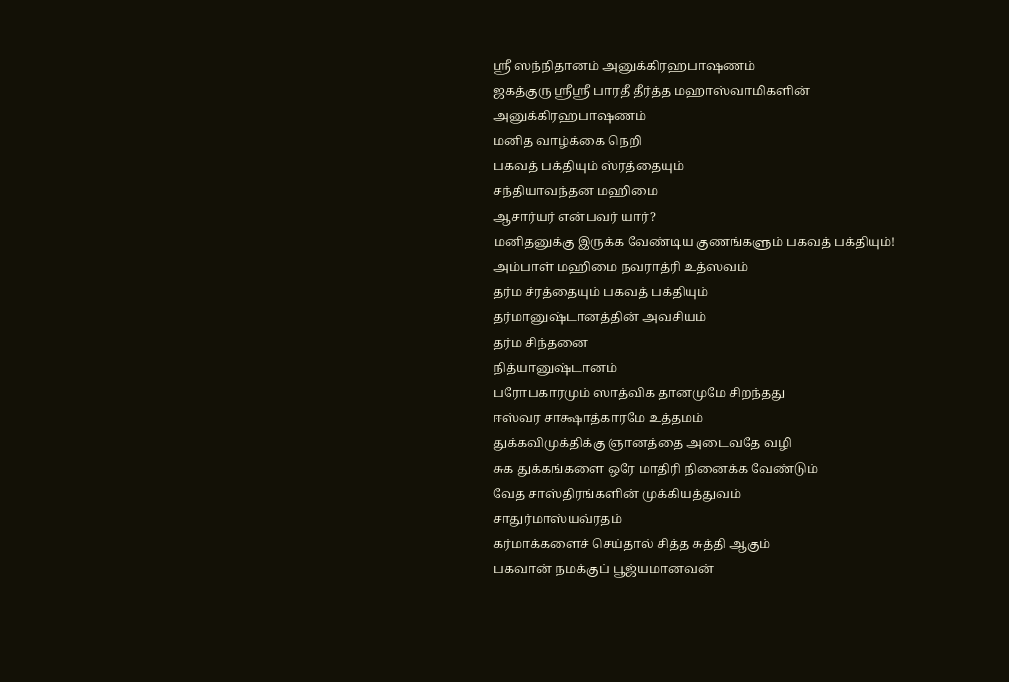ஸ்ரீ ஸந்நிதானம் அனுக்கிரஹபாஷணம்
ஜகத்குரு ஸ்ரீஸ்ரீ பாரதீ தீர்த்த மஹாஸ்வாமிகளின் அனுக்கிரஹபாஷணம்
மனித வாழ்க்கை நெறி
பகவத் பக்தியும் ஸ்ரத்தையும்
சந்தியாவந்தன மஹிமை
ஆசார்யர் என்பவர் யார்?
மனிதனுக்கு இருக்க வேண்டிய குணங்களும் பகவத் பக்தியும்!
அம்பாள் மஹிமை நவராத்ரி உத்ஸவம்
தர்ம ச்ரத்தையும் பகவத் பக்தியும்
தர்மானுஷ்டானத்தின் அவசியம்
தர்ம சிந்தனை
நித்யானுஷ்டானம்
பரோபகாரமும் ஸாத்விக தானமுமே சிறந்தது
ஈஸ்வர சாக்ஷாத்காரமே உத்தமம்
துக்கவிமுக்திக்கு ஞானத்தை அடைவதே வழி
சுக துக்கங்களை ஒரே மாதிரி நினைக்க வேண்டும்
வேத சாஸ்திரங்களின் முக்கியத்துவம்
சாதுர்மாஸ்யவ்ரதம்
கர்மாக்களைச் செய்தால் சித்த சுத்தி ஆகும்
பகவான் நமக்குப் பூஜ்யமானவன்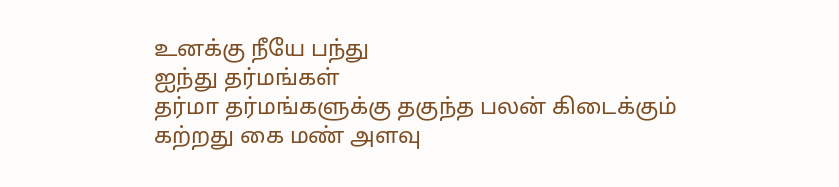உனக்கு நீயே பந்து
ஐந்து தர்மங்கள்
தர்மா தர்மங்களுக்கு தகுந்த பலன் கிடைக்கும்
கற்றது கை மண் அளவு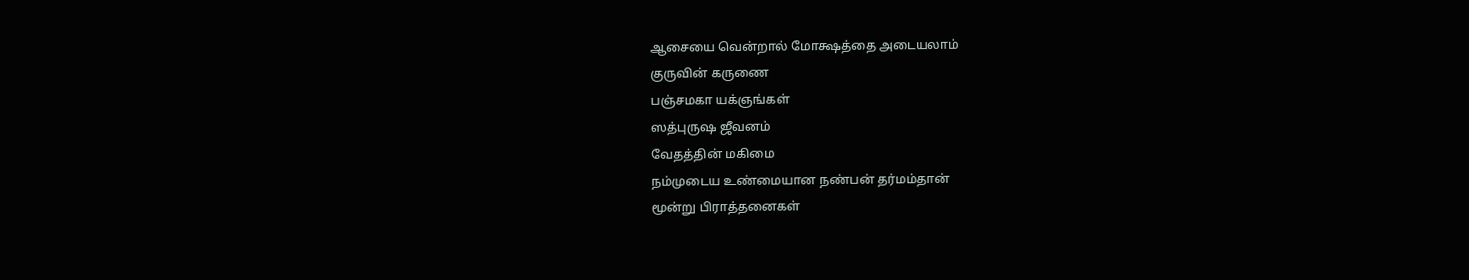ஆசையை வென்றால் மோக்ஷத்தை அடையலாம்
குருவின் கருணை
பஞ்சமகா யக்ஞங்கள்
ஸத்புருஷ ஜீவனம்
வேதத்தின் மகிமை
நம்முடைய உண்மையான நண்பன் தர்மம்தான்
மூன்று பிராத்தனைகள்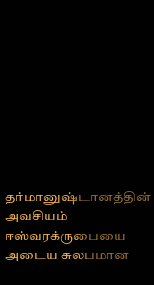தர்மானுஷ்டானத்தின் அவசியம்
ஈஸ்வரக்ருபையை அடைய சுலபமான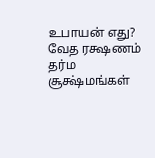உபாயன் எது?
வேத ரக்ஷணம்
தர்ம சூக்ஷ்மங்கள்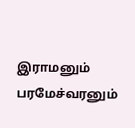இராமனும் பரமேச்வரனும்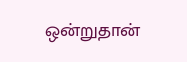ஒன்றுதான்